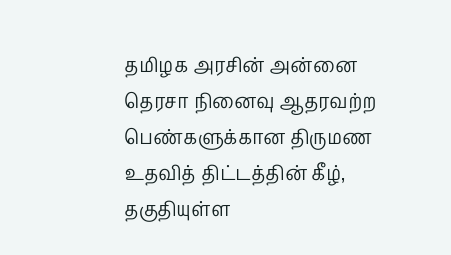தமிழக அரசின் அன்னை தெரசா நினைவு ஆதரவற்ற பெண்களுக்கான திருமண உதவித் திட்டத்தின் கீழ், தகுதியுள்ள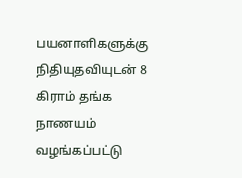பயனாளிகளுக்கு நிதியுதவியுடன் 8 கிராம் தங்க நாணயம் வழங்கப்பட்டு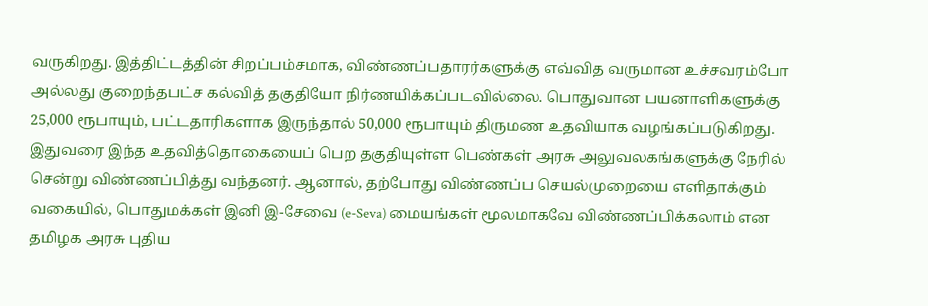வருகிறது. இத்திட்டத்தின் சிறப்பம்சமாக, விண்ணப்பதாரர்களுக்கு எவ்வித வருமான உச்சவரம்போ அல்லது குறைந்தபட்ச கல்வித் தகுதியோ நிர்ணயிக்கப்படவில்லை. பொதுவான பயனாளிகளுக்கு 25,000 ரூபாயும், பட்டதாரிகளாக இருந்தால் 50,000 ரூபாயும் திருமண உதவியாக வழங்கப்படுகிறது.
இதுவரை இந்த உதவித்தொகையைப் பெற தகுதியுள்ள பெண்கள் அரசு அலுவலகங்களுக்கு நேரில் சென்று விண்ணப்பித்து வந்தனர். ஆனால், தற்போது விண்ணப்ப செயல்முறையை எளிதாக்கும் வகையில், பொதுமக்கள் இனி இ-சேவை (e-Seva) மையங்கள் மூலமாகவே விண்ணப்பிக்கலாம் என தமிழக அரசு புதிய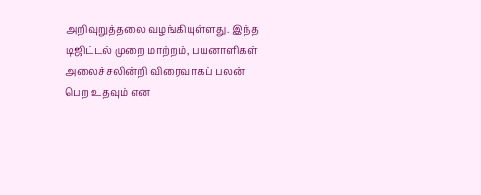அறிவுறுத்தலை வழங்கியுள்ளது. இந்த டிஜிட்டல் முறை மாற்றம், பயனாளிகள் அலைச்சலின்றி விரைவாகப் பலன் பெற உதவும் என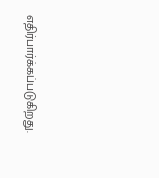எதிர்பார்க்கப்படுகிறது.